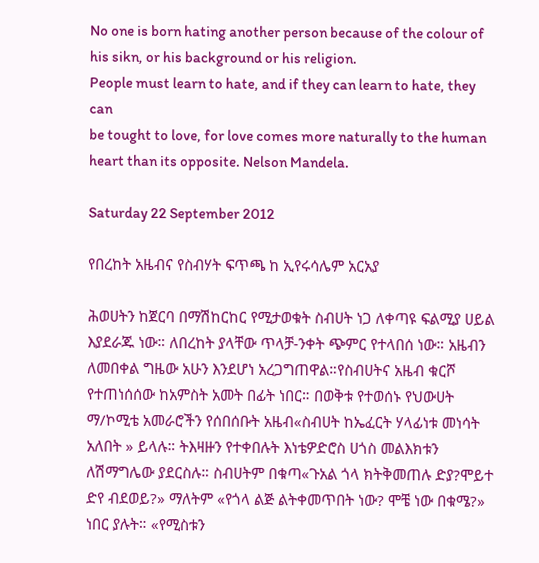No one is born hating another person because of the colour of his sikn, or his background or his religion.
People must learn to hate, and if they can learn to hate, they can
be tought to love, for love comes more naturally to the human heart than its opposite. Nelson Mandela.

Saturday 22 September 2012

የበረከት አዜብና የስብሃት ፍጥጫ ከ ኢየሩሳሌም አርአያ

ሕወሀትን ከጀርባ በማሽከርከር የሚታወቁት ስብሀት ነጋ ለቀጣዩ ፍልሚያ ሀይል እያደራጁ ነው። ለበረከት ያላቸው ጥላቻ-ንቀት ጭምር የተላበሰ ነው። አዜብን ለመበቀል ግዜው አሁን እንደሆነ አረጋግጠዋል።የስብሀትና አዜብ ቁርሾ የተጠነሰሰው ከአምስት አመት በፊት ነበር። በወቅቱ የተወሰኑ የህውሀት ማ/ኮሚቴ አመራሮችን የሰበሰቡት አዜብ«ስብሀት ከኤፈርት ሃላፊነቱ መነሳት አለበት » ይላሉ። ትእዛዙን የተቀበሉት እነቴዎድሮስ ሀጎስ መልእክቱን ለሽማግሌው ያደርስሉ። ስብሀትም በቁጣ«ጉአል ጎላ ክትቅመጠሉ ድያ?ሞይተ ድየ ብደወይ?» ማለትም «የጎላ ልጅ ልትቀመጥበት ነው? ሞቼ ነው በቁሜ?» ነበር ያሉት። «የሚስቱን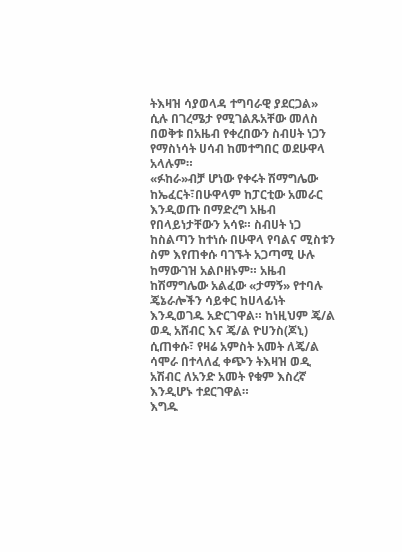ትእዛዝ ሳያወላዳ ተግባራዊ ያደርጋል» ሲሉ በገረሜታ የሚገልጹአቸው መለስ በወቅቱ በአዜብ የቀረበውን ስብሀት ነጋን የማስነሳት ሀሳብ ከመተግበር ወደሁዋላ አላሉም።
«ፉከራ»ብቻ ሆነው የቀሩት ሽማግሌው ከኤፈርት፣በሁዋላም ከፓርቲው አመራር እንዲወጡ በማድረግ አዜብ የበላይነታቸውን አሳዩ። ስብሀት ነጋ ከስልጣን ከተነሱ በሁዋላ የባልና ሚስቱን ስም እየጠቀሱ ባገኙት አጋጣሚ ሁሉ ከማውገዝ አልቦዘኑም። አዜብ ከሽማግሌው አልፈው «ታማኝ» የተባሉ ጄኔራሎችን ሳይቀር ከሀላፊነት እንዲወገዱ አድርገዋል። ከነዚህም ጄ/ል ወዲ አሸብር እና ጄ/ል ዮሀንስ(ጆኒ) ሲጠቀሱ፣ የዛሬ አምስት አመት ለጄ/ል ሳሞራ በተላለፈ ቀጭን ትእዛዝ ወዲ አሽብር ለአንድ አመት የቁም እስረኛ እንዲሆኑ ተደርገዋል።
እግዱ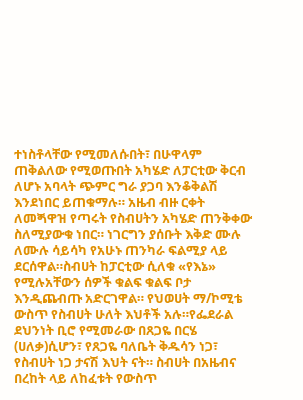ተነስቶላቸው የሚመለሱበት፣ በሁዋላም ጠቅልለው የሚወጡበት አካሄድ ለፓርቲው ቅርብ ለሆኑ አባላት ጭምር ግራ ያጋባ እንቆቅልሽ እንደነበር ይጠቁማሉ። አዜብ ብዙ ርቀት ለመጝዋዝ የጣሩት የስብሀትን አካሄድ ጠንቅቀው ስለሚያውቁ ነበር። ነገርግን ያሰቡት እቅድ ሙሉ ለሙሉ ሳይሳካ የአሁኑ ጠንካራ ፍልሚያ ላይ ደርሰዋል።ስብሀት ከፓርቲው ሲለቁ «የእኔ» የሚሉአቸውን ሰዎች ቁልፍ ቁልፍ ቦታ እንዲጨብጡ አድርገዋል። የህወሀት ማ/ኮሚቴ ውስጥ የስብሀት ሁለት እህቶች አሉ።የፌደራል ደህንነት ቢሮ የሚመራው በጸጋዬ በርሄ (ሀለቃ)ሲሆን፣ የጸጋዬ ባለቤት ቅዱሳን ነጋ፣ የስብሀት ነጋ ታናሽ እህት ናት። ስብሀት በአዜብና በረከት ላይ ለከፈቱት የውስጥ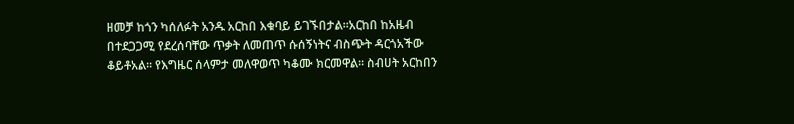ዘመቻ ከጎን ካሰለፉት አንዱ አርከበ እቁባይ ይገኙበታል።አርከበ ከአዜብ በተደጋጋሚ የደረሰባቸው ጥቃት ለመጠጥ ሱሰኝነትና ብስጭት ዳርጎአችው ቆይቶአል። የእግዜር ሰላምታ መለዋወጥ ካቆሙ ክርመዋል። ስብሀት አርከበን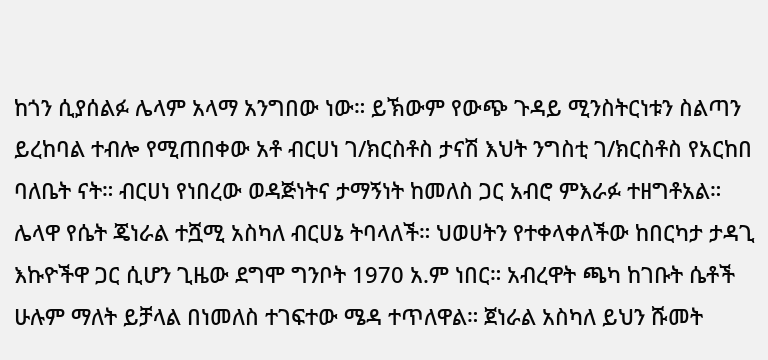ከጎን ሲያሰልፉ ሌላም አላማ አንግበው ነው። ይኽውም የውጭ ጉዳይ ሚንስትርነቱን ስልጣን ይረከባል ተብሎ የሚጠበቀው አቶ ብርሀነ ገ/ክርስቶስ ታናሽ እህት ንግስቲ ገ/ክርስቶስ የአርከበ ባለቤት ናት። ብርሀነ የነበረው ወዳጅነትና ታማኝነት ከመለስ ጋር አብሮ ምእራፉ ተዘግቶአል።
ሌላዋ የሴት ጄነራል ተሿሚ አስካለ ብርሀኔ ትባላለች። ህወሀትን የተቀላቀለችው ከበርካታ ታዳጊ እኩዮችዋ ጋር ሲሆን ጊዜው ደግሞ ግንቦት 1970 አ.ም ነበር። አብረዋት ጫካ ከገቡት ሴቶች ሁሉም ማለት ይቻላል በነመለስ ተገፍተው ሜዳ ተጥለዋል። ጀነራል አስካለ ይህን ሹመት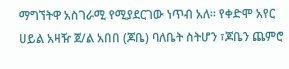ማግኘትዋ አስገራሚ የሚያደርገው ነጥብ አለ። የቀድሞ አየር ሀይል አዛዥ ጀ/ል አበበ (ጆቤ) ባለቤት ስትሆን ፣ጆቤን ጨምሮ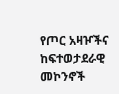የጦር አዛዦችና ከፍተወታደራዊ መኮንኖች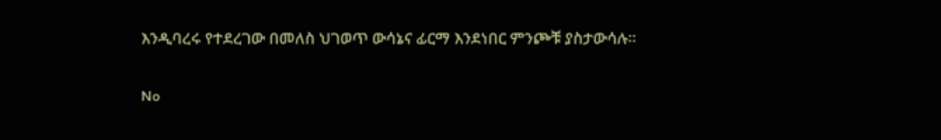እንዲባረሩ የተደረገው በመለስ ህገወጥ ውሳኔና ፊርማ እንደነበር ምንጮቹ ያስታውሳሉ።

No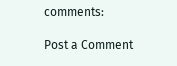comments:

Post a Comment